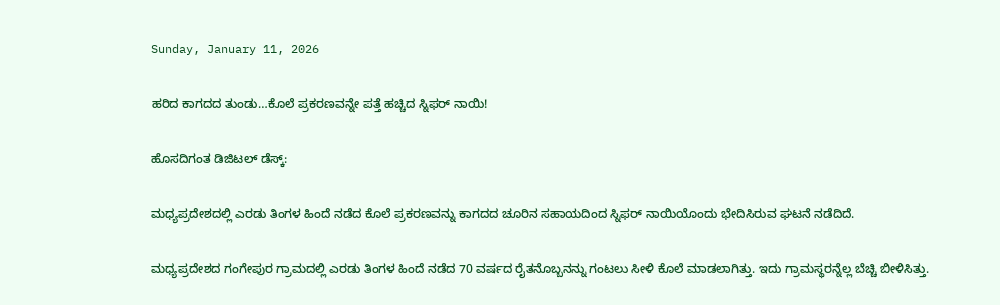Sunday, January 11, 2026

ಹರಿದ ಕಾಗದದ ತುಂಡು…ಕೊಲೆ ಪ್ರಕರಣವನ್ನೇ ಪತ್ತೆ ಹಚ್ಚಿದ ಸ್ನಿಫರ್ ನಾಯಿ!

ಹೊಸದಿಗಂತ ಡಿಜಿಟಲ್ ಡೆಸ್ಕ್:

ಮಧ್ಯಪ್ರದೇಶದಲ್ಲಿ ಎರಡು ತಿಂಗಳ ಹಿಂದೆ ನಡೆದ ಕೊಲೆ ಪ್ರಕರಣವನ್ನು ಕಾಗದದ ಚೂರಿನ ಸಹಾಯದಿಂದ ಸ್ನಿಫರ್ ನಾಯಿಯೊಂದು ಭೇದಿಸಿರುವ ಘಟನೆ ನಡೆದಿದೆ.

ಮಧ್ಯಪ್ರದೇಶದ ಗಂಗೇಪುರ ಗ್ರಾಮದಲ್ಲಿ ಎರಡು ತಿಂಗಳ ಹಿಂದೆ ನಡೆದ 70 ವರ್ಷದ ರೈತನೊಬ್ಬನನ್ನು ಗಂಟಲು ಸೀಳಿ ಕೊಲೆ ಮಾಡಲಾಗಿತ್ತು. ಇದು ಗ್ರಾಮಸ್ಥರನ್ನೆಲ್ಲ ಬೆಚ್ಚಿ ಬೀಳಿಸಿತ್ತು.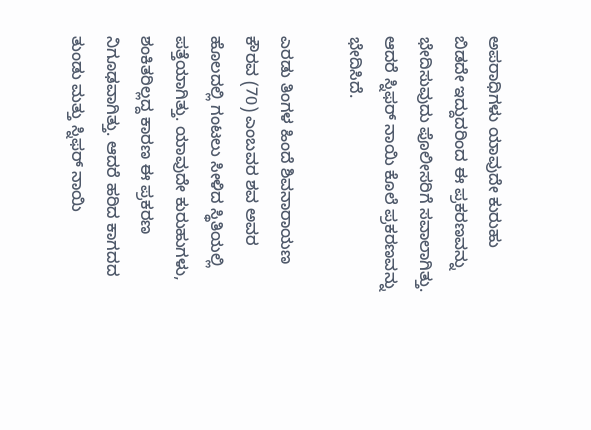ಅಪರಾಧಿಗಳು ಯಾವುದೇ ಕುರುಹು ಬಿಡದೇ ಇದ್ದುದರಿಂದ ಈ ಪ್ರಕರಣವನ್ನು ಭೇದಿಸುವುದು ಪೊಲೀಸರಿಗೆ ಸವಾಲಾಗಿತ್ತು. ಆದರೆ ಸ್ನಿಫರ್ ನಾಯಿ ಕೊಲೆ ಪ್ರಕರಣವನ್ನು ಭೇದಿಸಿದೆ.

ಎರಡು ತಿಂಗಳ ಹಿಂದೆ ಶಿವನಾರಾಯಣ ಕೌರವ (70) ಎಂಬವರ ಶವ ಅವರ ಹೊಲದಲ್ಲಿ ಗಂಟಲು ಸೀಳಿದ ಸ್ಥಿತಿಯಲ್ಲಿ ಪತ್ತೆಯಾಗಿತ್ತು. ಯಾವುದೇ ಕುರುಹುಗಳು, ಶಂಕಿತರಿಲ್ಲದ್ದ ಕಾರಣ ಈ ಪ್ರಕರಣ ನಿಗೂಢವಾಗಿತ್ತು. ಆದರೆ ಹರಿದ ಕಾಗದದ ತುಂಡು ಮತ್ತು ಸ್ನಿಫರ್ ನಾಯಿ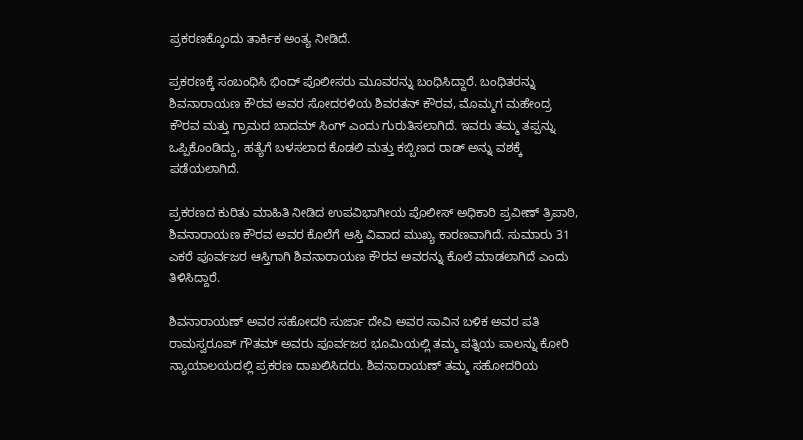ಪ್ರಕರಣಕ್ಕೊಂದು ತಾರ್ಕಿಕ ಅಂತ್ಯ ನೀಡಿದೆ.

ಪ್ರಕರಣಕ್ಕೆ ಸಂಬಂಧಿಸಿ ಭಿಂದ್‌ ಪೊಲೀಸರು ಮೂವರನ್ನು ಬಂಧಿಸಿದ್ದಾರೆ. ಬಂಧಿತರನ್ನು ಶಿವನಾರಾಯಣ ಕೌರವ ಅವರ ಸೋದರಳಿಯ ಶಿವರತನ್ ಕೌರವ, ಮೊಮ್ಮಗ ಮಹೇಂದ್ರ ಕೌರವ ಮತ್ತು ಗ್ರಾಮದ ಬಾದಮ್ ಸಿಂಗ್ ಎಂದು ಗುರುತಿಸಲಾಗಿದೆ. ಇವರು ತಮ್ಮ ತಪ್ಪನ್ನು ಒಪ್ಪಿಕೊಂಡಿದ್ದು, ಹತ್ಯೆಗೆ ಬಳಸಲಾದ ಕೊಡಲಿ ಮತ್ತು ಕಬ್ಬಿಣದ ರಾಡ್ ಅನ್ನು ವಶಕ್ಕೆ ಪಡೆಯಲಾಗಿದೆ.

ಪ್ರಕರಣದ ಕುರಿತು ಮಾಹಿತಿ ನೀಡಿದ ಉಪವಿಭಾಗೀಯ ಪೊಲೀಸ್ ಅಧಿಕಾರಿ ಪ್ರವೀಣ್ ತ್ರಿಪಾಠಿ, ಶಿವನಾರಾಯಣ ಕೌರವ ಅವರ ಕೊಲೆಗೆ ಆಸ್ತಿ ವಿವಾದ ಮುಖ್ಯ ಕಾರಣವಾಗಿದೆ. ಸುಮಾರು 31 ಎಕರೆ ಪೂರ್ವಜರ ಆಸ್ತಿಗಾಗಿ ಶಿವನಾರಾಯಣ ಕೌರವ ಅವರನ್ನು ಕೊಲೆ ಮಾಡಲಾಗಿದೆ ಎಂದು ತಿಳಿಸಿದ್ದಾರೆ.

ಶಿವನಾರಾಯಣ್ ಅವರ ಸಹೋದರಿ ಸುರ್ಜಾ ದೇವಿ ಅವರ ಸಾವಿನ ಬಳಿಕ ಅವರ ಪತಿ ರಾಮಸ್ವರೂಪ್ ಗೌತಮ್ ಅವರು ಪೂರ್ವಜರ ಭೂಮಿಯಲ್ಲಿ ತಮ್ಮ ಪತ್ನಿಯ ಪಾಲನ್ನು ಕೋರಿ ನ್ಯಾಯಾಲಯದಲ್ಲಿ ಪ್ರಕರಣ ದಾಖಲಿಸಿದರು. ಶಿವನಾರಾಯಣ್ ತಮ್ಮ ಸಹೋದರಿಯ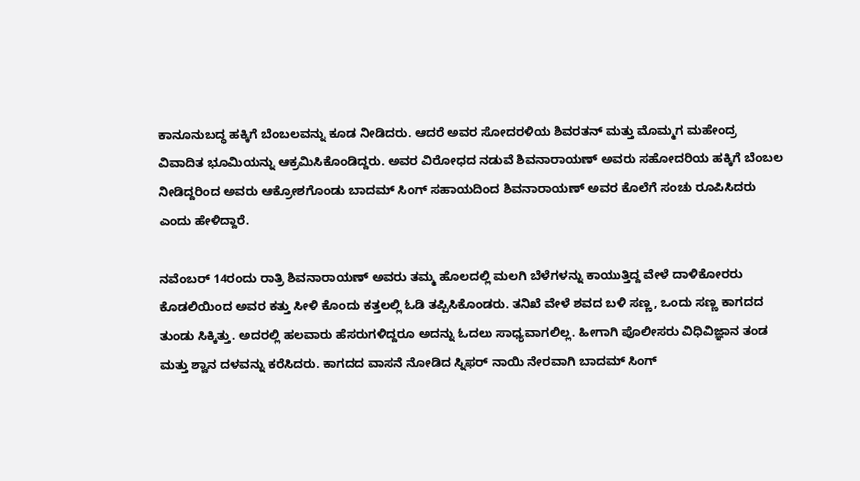ಕಾನೂನುಬದ್ಧ ಹಕ್ಕಿಗೆ ಬೆಂಬಲವನ್ನು ಕೂಡ ನೀಡಿದರು. ಆದರೆ ಅವರ ಸೋದರಳಿಯ ಶಿವರತನ್ ಮತ್ತು ಮೊಮ್ಮಗ ಮಹೇಂದ್ರ ವಿವಾದಿತ ಭೂಮಿಯನ್ನು ಆಕ್ರಮಿಸಿಕೊಂಡಿದ್ದರು. ಅವರ ವಿರೋಧದ ನಡುವೆ ಶಿವನಾರಾಯಣ್ ಅವರು ಸಹೋದರಿಯ ಹಕ್ಕಿಗೆ ಬೆಂಬಲ ನೀಡಿದ್ದರಿಂದ ಅವರು ಆಕ್ರೋಶಗೊಂಡು ಬಾದಮ್ ಸಿಂಗ್ ಸಹಾಯದಿಂದ ಶಿವನಾರಾಯಣ್ ಅವರ ಕೊಲೆಗೆ ಸಂಚು ರೂಪಿಸಿದರು ಎಂದು ಹೇಳಿದ್ದಾರೆ.

ನವೆಂಬರ್ 14ರಂದು ರಾತ್ರಿ ಶಿವನಾರಾಯಣ್ ಅವರು ತಮ್ಮ ಹೊಲದಲ್ಲಿ ಮಲಗಿ ಬೆಳೆಗಳನ್ನು ಕಾಯುತ್ತಿದ್ದ ವೇಳೆ ದಾಳಿಕೋರರು ಕೊಡಲಿಯಿಂದ ಅವರ ಕತ್ತು ಸೀಳಿ ಕೊಂದು ಕತ್ತಲಲ್ಲಿ ಓಡಿ ತಪ್ಪಿಸಿಕೊಂಡರು. ತನಿಖೆ ವೇಳೆ ಶವದ ಬಳಿ ಸಣ್ಣ, ಒಂದು ಸಣ್ಣ ಕಾಗದದ ತುಂಡು ಸಿಕ್ಕಿತ್ತು. ಅದರಲ್ಲಿ ಹಲವಾರು ಹೆಸರುಗಳಿದ್ದರೂ ಅದನ್ನು ಓದಲು ಸಾಧ್ಯವಾಗಲಿಲ್ಲ. ಹೀಗಾಗಿ ಪೊಲೀಸರು ವಿಧಿವಿಜ್ಞಾನ ತಂಡ ಮತ್ತು ಶ್ವಾನ ದಳವನ್ನು ಕರೆಸಿದರು. ಕಾಗದದ ವಾಸನೆ ನೋಡಿದ ಸ್ನಿಫರ್ ನಾಯಿ ನೇರವಾಗಿ ಬಾದಮ್ ಸಿಂಗ್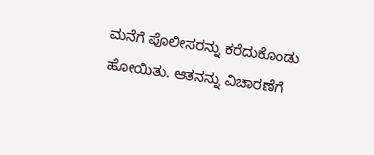ಮನೆಗೆ ಪೊಲೀಸರನ್ನು ಕರೆದುಕೊಂಡು ಹೋಯಿತು. ಆತನನ್ನು ವಿಚಾರಣೆಗೆ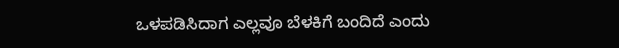ಒಳಪಡಿಸಿದಾಗ ಎಲ್ಲವೂ ಬೆಳಕಿಗೆ ಬಂದಿದೆ ಎಂದು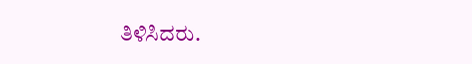ತಿಳಿಸಿದರು.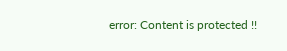error: Content is protected !!